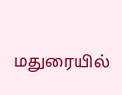மதுரையில்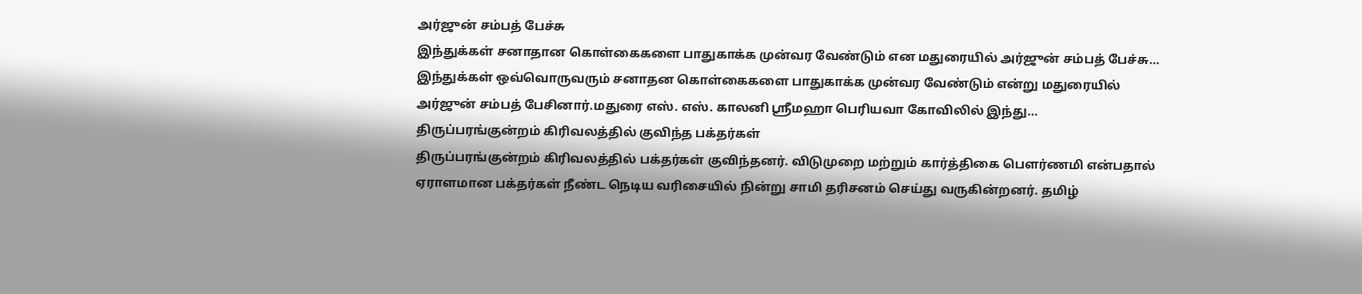அர்ஜுன் சம்பத் பேச்சு
இந்துக்கள் சனாதான கொள்கைகளை பாதுகாக்க முன்வர வேண்டும் என மதுரையில் அர்ஜுன் சம்பத் பேச்சு… இந்துக்கள் ஒவ்வொருவரும் சனாதன கொள்கைகளை பாதுகாக்க முன்வர வேண்டும் என்று மதுரையில் அர்ஜுன் சம்பத் பேசினார்.மதுரை எஸ். எஸ். காலனி ஸ்ரீமஹா பெரியவா கோவிலில் இந்து…
திருப்பரங்குன்றம் கிரிவலத்தில் குவிந்த பக்தர்கள்
திருப்பரங்குன்றம் கிரிவலத்தில் பக்தர்கள் குவிந்தனர். விடுமுறை மற்றும் கார்த்திகை பௌர்ணமி என்பதால் ஏராளமான பக்தர்கள் நீண்ட நெடிய வரிசையில் நின்று சாமி தரிசனம் செய்து வருகின்றனர். தமிழ்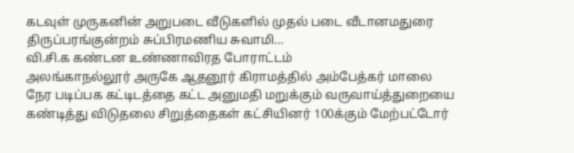கடவுள் முருகனின் அறுபடை வீடுகளில் முதல் படை வீடானமதுரை திருப்பரங்குன்றம் சுப்பிரமணிய சுவாமி…
வி.சி.க கண்டன உண்ணாவிரத போராட்டம்
அலங்காநல்லூர் அருகே ஆதனூர் கிராமத்தில் அம்பேத்கர் மாலை நேர படிப்பக கட்டிடத்தை கட்ட அனுமதி மறுக்கும் வருவாய்த்துறையை கண்டித்து விடுதலை சிறுத்தைகள் கட்சியினர் 100க்கும் மேற்பட்டோர்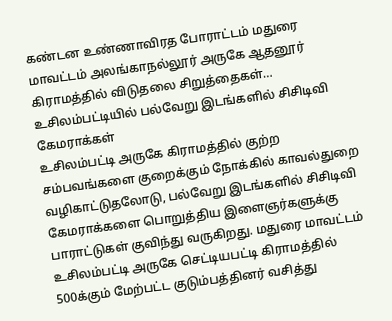கண்டன உண்ணாவிரத போராட்டம் மதுரை மாவட்டம் அலங்காநல்லூர் அருகே ஆதனூர் கிராமத்தில் விடுதலை சிறுத்தைகள்…
உசிலம்பட்டியில் பல்வேறு இடங்களில் சிசிடிவி கேமராக்கள்
உசிலம்பட்டி அருகே கிராமத்தில் குற்ற சம்பவங்களை குறைக்கும் நோக்கில் காவல்துறை வழிகாட்டுதலோடு, பல்வேறு இடங்களில் சிசிடிவி கேமராக்களை பொறுத்திய இளைஞர்களுக்கு பாராட்டுகள் குவிந்து வருகிறது. மதுரை மாவட்டம் உசிலம்பட்டி அருகே செட்டியபட்டி கிராமத்தில் 500க்கும் மேற்பட்ட குடும்பத்தினர் வசித்து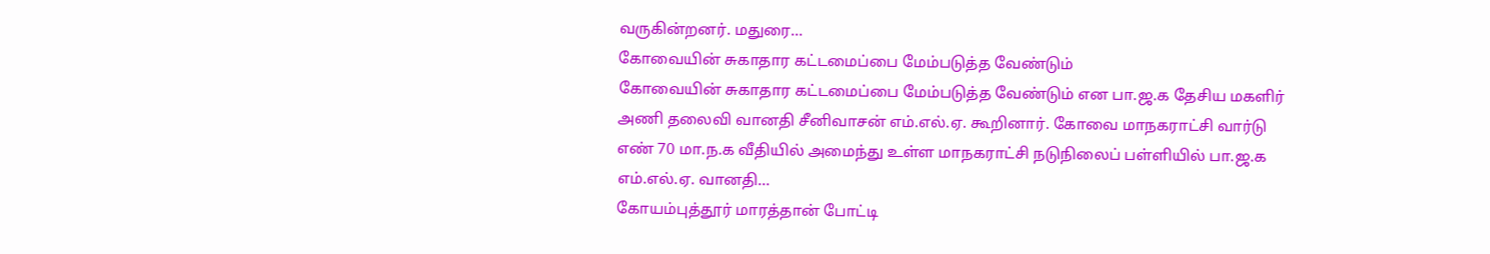வருகின்றனர். மதுரை…
கோவையின் சுகாதார கட்டமைப்பை மேம்படுத்த வேண்டும்
கோவையின் சுகாதார கட்டமைப்பை மேம்படுத்த வேண்டும் என பா.ஜ.க தேசிய மகளிர் அணி தலைவி வானதி சீனிவாசன் எம்.எல்.ஏ. கூறினார். கோவை மாநகராட்சி வார்டு எண் 70 மா.ந.க வீதியில் அமைந்து உள்ள மாநகராட்சி நடுநிலைப் பள்ளியில் பா.ஜ.க எம்.எல்.ஏ. வானதி…
கோயம்புத்தூர் மாரத்தான் போட்டி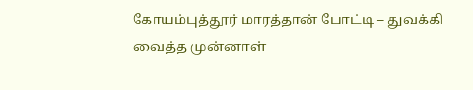கோயம்புத்தூர் மாரத்தான் போட்டி – துவக்கி வைத்த முன்னாள்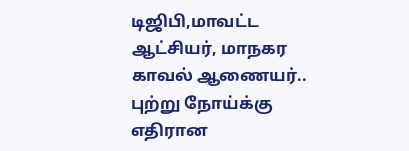டிஜிபி,மாவட்ட ஆட்சியர், மாநகர காவல் ஆணையர்.. புற்று நோய்க்கு எதிரான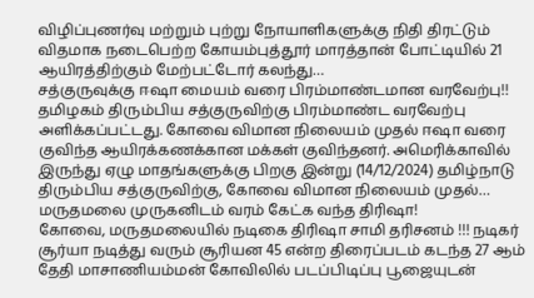விழிப்புணர்வு மற்றும் புற்று நோயாளிகளுக்கு நிதி திரட்டும் விதமாக நடைபெற்ற கோயம்புத்தூர் மாரத்தான் போட்டியில் 21 ஆயிரத்திற்கும் மேற்பட்டோர் கலந்து…
சத்குருவுக்கு ஈஷா மையம் வரை பிரம்மாண்டமான வரவேற்பு!!
தமிழகம் திரும்பிய சத்குருவிற்கு பிரம்மாண்ட வரவேற்பு அளிக்கப்பட்டது. கோவை விமான நிலையம் முதல் ஈஷா வரை குவிந்த ஆயிரக்கணக்கான மக்கள் குவிந்தனர். அமெரிக்காவில் இருந்து ஏழு மாதங்களுக்கு பிறகு இன்று (14/12/2024) தமிழ்நாடு திரும்பிய சத்குருவிற்கு, கோவை விமான நிலையம் முதல்…
மருதமலை முருகனிடம் வரம் கேட்க வந்த திரிஷா!
கோவை, மருதமலையில் நடிகை திரிஷா சாமி தரிசனம் !!! நடிகர் சூர்யா நடித்து வரும் சூரியன 45 என்ற திரைப்படம் கடந்த 27 ஆம் தேதி மாசாணியம்மன் கோவிலில் படப்பிடிப்பு பூஜையுடன்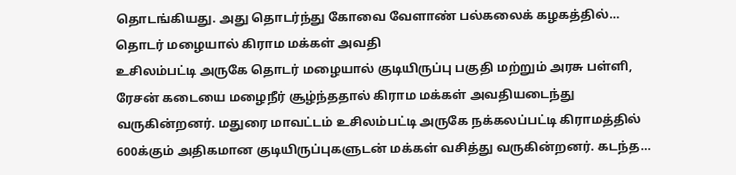தொடங்கியது. அது தொடர்ந்து கோவை வேளாண் பல்கலைக் கழகத்தில்…
தொடர் மழையால் கிராம மக்கள் அவதி
உசிலம்பட்டி அருகே தொடர் மழையால் குடியிருப்பு பகுதி மற்றும் அரசு பள்ளி, ரேசன் கடையை மழைநீர் சூழ்ந்ததால் கிராம மக்கள் அவதியடைந்து வருகின்றனர். மதுரை மாவட்டம் உசிலம்பட்டி அருகே நக்கலப்பட்டி கிராமத்தில் 600க்கும் அதிகமான குடியிருப்புகளுடன் மக்கள் வசித்து வருகின்றனர். கடந்த…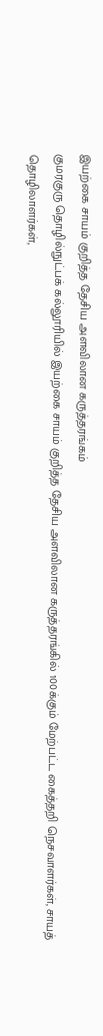இயற்கை சாயம் குறித்த தேசிய அளவிலான கருத்தரங்கம்
குமரகுரு தொழில்நுட்பக் கல்லூரியில் இயற்கை சாயம் குறித்த தேசிய அளவிலான கருத்தரங்கில் 100க்கும் மேற்பட்ட கைத்தறி நெசவாளர்கள், சாயத் தொழிலாளர்கள்,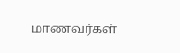மாணவர்கள்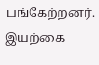பங்கேற்றனர். இயற்கை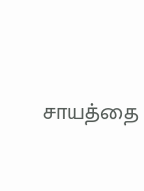சாயத்தை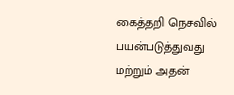கைத்தறி நெசவில் பயன்படுத்துவது மற்றும் அதன்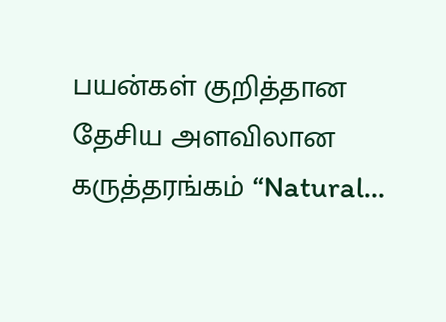பயன்கள் குறித்தான தேசிய அளவிலான கருத்தரங்கம் “Natural…